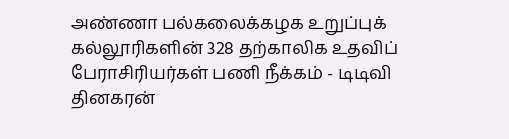அண்ணா பல்கலைக்கழக உறுப்புக் கல்லூரிகளின் 328 தற்காலிக உதவிப் பேராசிரியர்கள் பணி நீக்கம் - டிடிவி தினகரன்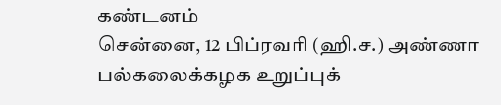கண்டனம்
சென்னை, 12 பிப்ரவரி (ஹி.ச.) அண்ணா பல்கலைக்கழக உறுப்புக்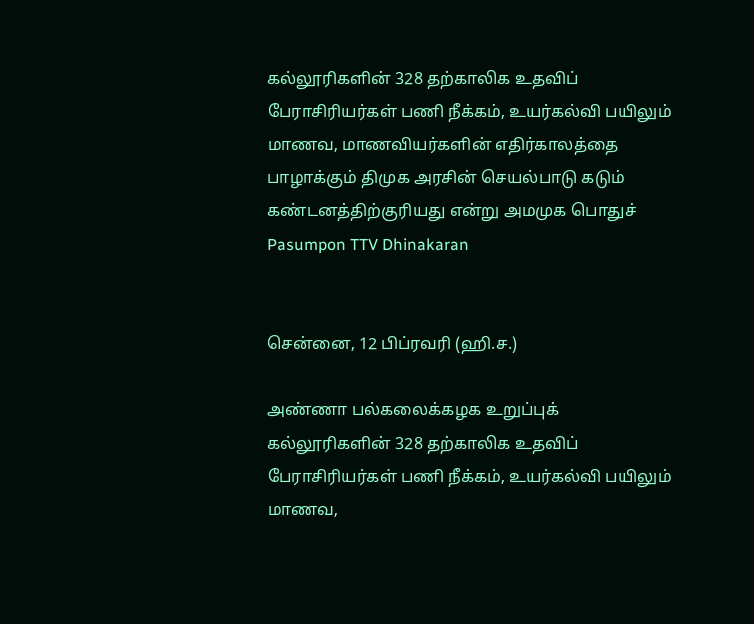கல்லூரிகளின் 328 தற்காலிக உதவிப் பேராசிரியர்கள் பணி நீக்கம், உயர்கல்வி பயிலும் மாணவ, மாணவியர்களின் எதிர்காலத்தை பாழாக்கும் திமுக அரசின் செயல்பாடு கடும் கண்டனத்திற்குரியது என்று அமமுக பொதுச்
Pasumpon TTV Dhinakaran


சென்னை, 12 பிப்ரவரி (ஹி.ச.)

அண்ணா பல்கலைக்கழக உறுப்புக் கல்லூரிகளின் 328 தற்காலிக உதவிப் பேராசிரியர்கள் பணி நீக்கம், உயர்கல்வி பயிலும் மாணவ,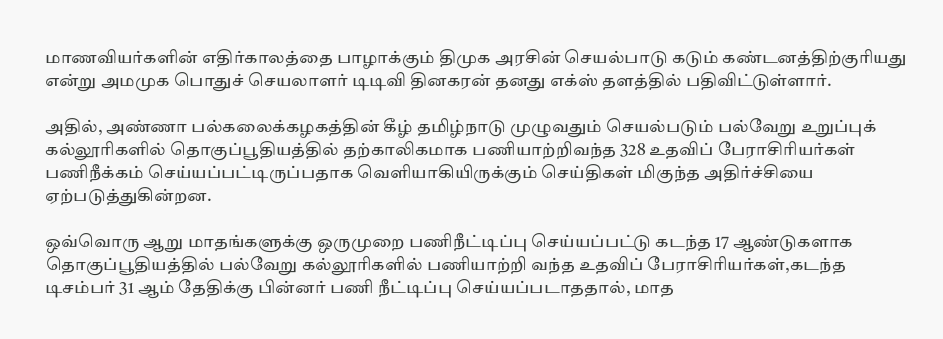மாணவியர்களின் எதிர்காலத்தை பாழாக்கும் திமுக அரசின் செயல்பாடு கடும் கண்டனத்திற்குரியது என்று அமமுக பொதுச் செயலாளர் டி‌டிவி தினகரன் தனது எக்ஸ் தளத்தில் பதிவிட்டுள்ளார்.

அதில், அண்ணா பல்கலைக்கழகத்தின் கீழ் தமிழ்நாடு முழுவதும் செயல்படும் பல்வேறு உறுப்புக் கல்லூரிகளில் தொகுப்பூதியத்தில் தற்காலிகமாக பணியாற்றிவந்த 328 உதவிப் பேராசிரியர்கள் பணிநீக்கம் செய்யப்பட்டிருப்பதாக வெளியாகியிருக்கும் செய்திகள் மிகுந்த அதிர்ச்சியை ஏற்படுத்துகின்றன.

ஒவ்வொரு ஆறு மாதங்களுக்கு ஒருமுறை பணிநீட்டிப்பு செய்யப்பட்டு கடந்த 17 ஆண்டுகளாக தொகுப்பூதியத்தில் பல்வேறு கல்லூரிகளில் பணியாற்றி வந்த உதவிப் பேராசிரியர்கள்,கடந்த டிசம்பர் 31 ஆம் தேதிக்கு பின்னர் பணி நீட்டிப்பு செய்யப்படாததால், மாத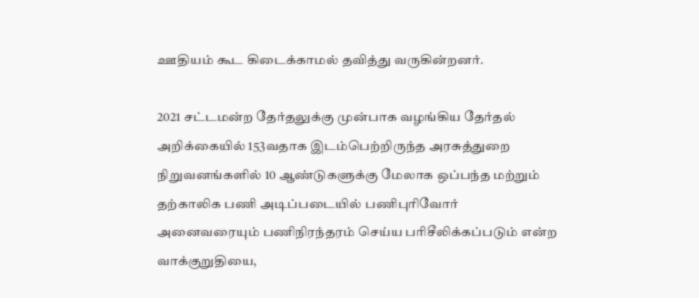ஊதியம் கூட கிடைக்காமல் தவித்து வருகின்றனர்.

2021 சட்டமன்ற தேர்தலுக்கு முன்பாக வழங்கிய தேர்தல் அறிக்கையில் 153வதாக இடம்பெற்றிருந்த அரசுத்துறை நிறுவனங்களில் 10 ஆண்டுகளுக்கு மேலாக ஒப்பந்த மற்றும் தற்காலிக பணி அடிப்படையில் பணிபுரிவோர் அனைவரையும் பணிநிரந்தரம் செய்ய பரிசீலிக்கப்படும் என்ற வாக்குறுதியை,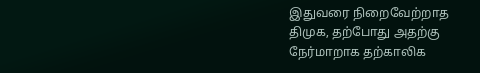இதுவரை நிறைவேற்றாத திமுக, தற்போது அதற்கு நேர்மாறாக தற்காலிக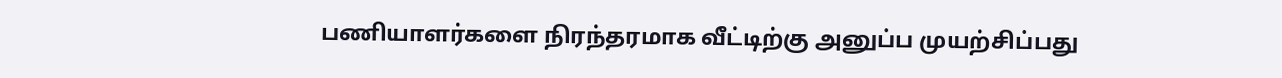பணியாளர்களை நிரந்தரமாக வீட்டிற்கு அனுப்ப முயற்சிப்பது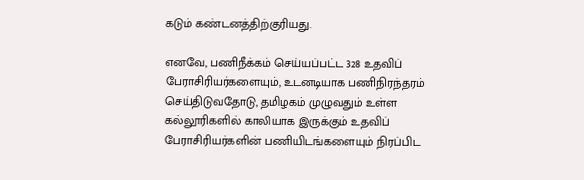கடும் கண்டனத்திற்குரியது.

எனவே, பணிநீக்கம் செய்யப்பட்ட 328 உதவிப் பேராசிரியர்களையும், உடனடியாக பணிநிரந்தரம் செய்திடுவதோடு, தமிழகம் முழுவதும் உள்ள கல்லூரிகளில் காலியாக இருக்கும் உதவிப் பேராசிரியர்களின் பணியிடங்களையும் நிரப்பிட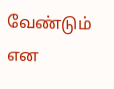வேண்டும் என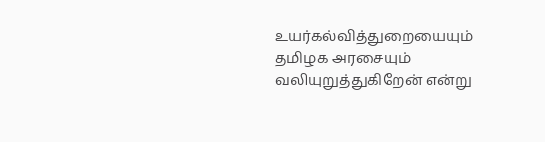உயர்கல்வித்துறையையும் தமிழக அரசையும் வலியுறுத்துகிறேன் என்று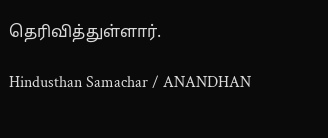தெரிவித்துள்ளார்.

Hindusthan Samachar / ANANDHAN